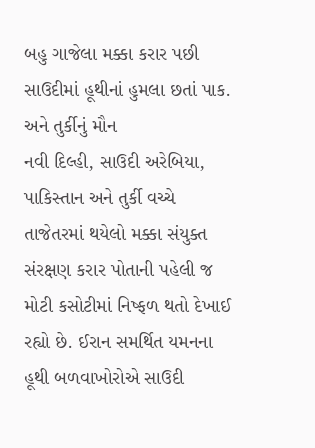બહુ ગાજેલા મક્કા કરાર પછી સાઉદીમાં હૂથીનાં હુમલા છતાં પાક. અને તુર્કીનું મૌન
નવી દિલ્હી, સાઉદી અરેબિયા, પાકિસ્તાન અને તુર્કી વચ્ચે તાજેતરમાં થયેલો મક્કા સંયુક્ત સંરક્ષણ કરાર પોતાની પહેલી જ મોટી કસોટીમાં નિષ્ફળ થતો દેખાઈ રહ્યો છે. ઈરાન સમર્થિત યમનના હૂથી બળવાખોરોએ સાઉદી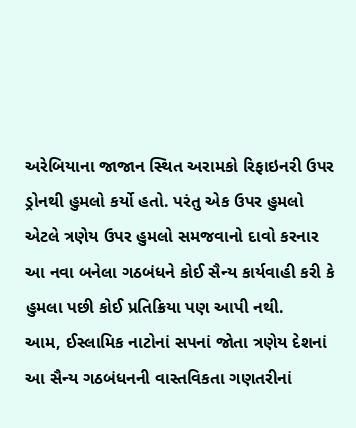અરેબિયાના જાજાન સ્થિત અરામકો રિફાઇનરી ઉપર ડ્રોનથી હુમલો કર્યો હતો. પરંતુ એક ઉપર હુમલો એટલે ત્રણેય ઉપર હુમલો સમજવાનો દાવો કરનાર આ નવા બનેલા ગઠબંધને કોઈ સૈન્ય કાર્યવાહી કરી કે હુમલા પછી કોઈ પ્રતિક્રિયા પણ આપી નથી.
આમ, ઈસ્લામિક નાટોનાં સપનાં જોતા ત્રણેય દેશનાં આ સૈન્ય ગઠબંધનની વાસ્તવિકતા ગણતરીનાં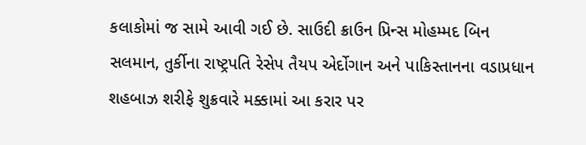કલાકોમાં જ સામે આવી ગઈ છે. સાઉદી ક્રાઉન પ્રિન્સ મોહમ્મદ બિન સલમાન, તુર્કીના રાષ્ટ્રપતિ રેસેપ તૈયપ એર્દોગાન અને પાકિસ્તાનના વડાપ્રધાન શહબાઝ શરીફે શુક્રવારે મક્કામાં આ કરાર પર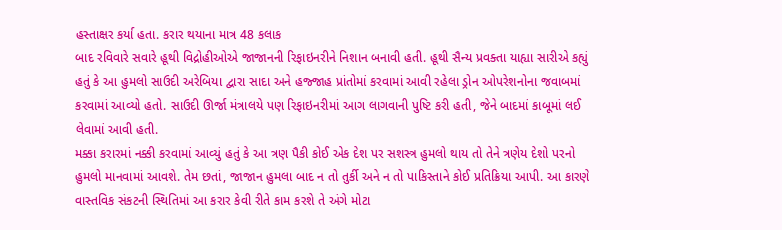હસ્તાક્ષર કર્યા હતા. કરાર થયાના માત્ર 48 કલાક
બાદ રવિવારે સવારે હૂથી વિદ્રોહીઓએ જાજાનની રિફાઇનરીને નિશાન બનાવી હતી. હૂથી સૈન્ય પ્રવક્તા યાહ્યા સારીએ કહ્યું હતું કે આ હુમલો સાઉદી અરેબિયા દ્વારા સાદા અને હજ્જાહ પ્રાંતોમાં કરવામાં આવી રહેલા ડ્રોન ઓપરેશનોના જવાબમાં કરવામાં આવ્યો હતો. સાઉદી ઊર્જા મંત્રાલયે પણ રિફાઇનરીમાં આગ લાગવાની પુષ્ટિ કરી હતી, જેને બાદમાં કાબૂમાં લઈ લેવામાં આવી હતી.
મક્કા કરારમાં નક્કી કરવામાં આવ્યું હતું કે આ ત્રણ પૈકી કોઈ એક દેશ પર સશસ્ત્ર હુમલો થાય તો તેને ત્રણેય દેશો પરનો હુમલો માનવામાં આવશે. તેમ છતાં, જાજાન હુમલા બાદ ન તો તુર્કી અને ન તો પાકિસ્તાને કોઈ પ્રતિક્રિયા આપી. આ કારણે વાસ્તવિક સંકટની સ્થિતિમાં આ કરાર કેવી રીતે કામ કરશે તે અંગે મોટા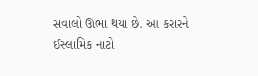સવાલો ઊભા થયા છે. આ કરારને ઈસ્લામિક નાટો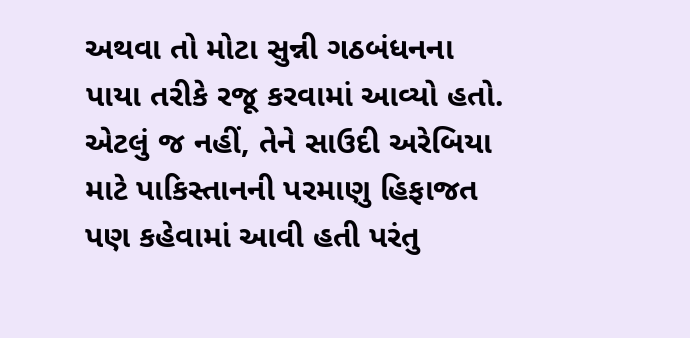અથવા તો મોટા સુન્ની ગઠબંધનના પાયા તરીકે રજૂ કરવામાં આવ્યો હતો. એટલું જ નહીં, તેને સાઉદી અરેબિયા માટે પાકિસ્તાનની પરમાણુ હિફાજત પણ કહેવામાં આવી હતી પરંતુ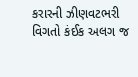કરારની ઝીણવટભરી વિગતો કંઈક અલગ જ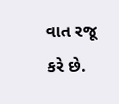વાત રજૂ કરે છે.